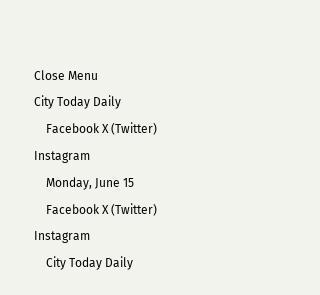Close Menu
City Today Daily
    Facebook X (Twitter) Instagram
    Monday, June 15
    Facebook X (Twitter) Instagram
    City Today Daily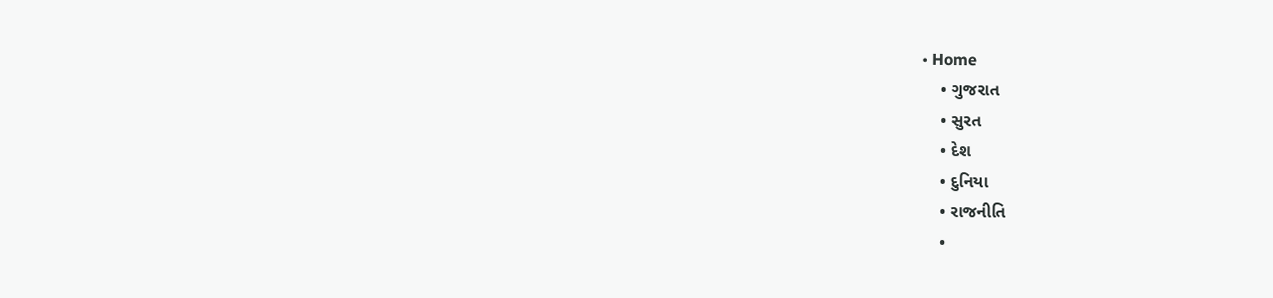• Home
    • ગુજરાત
    • સુરત
    • દેશ
    • દુનિયા
    • રાજનીતિ
    •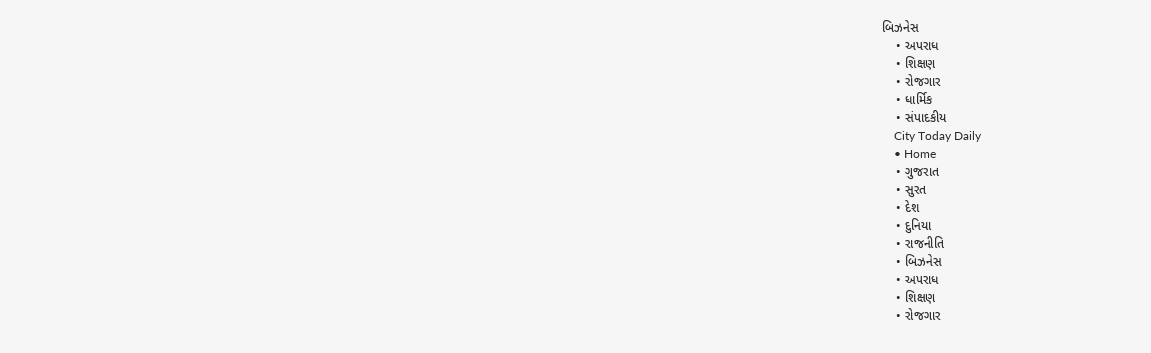બિઝનેસ
    • અપરાધ
    • શિક્ષણ
    • રોજગાર
    • ધાર્મિક
    • સંપાદકીય
    City Today Daily
    • Home
    • ગુજરાત
    • સુરત
    • દેશ
    • દુનિયા
    • રાજનીતિ
    • બિઝનેસ
    • અપરાધ
    • શિક્ષણ
    • રોજગાર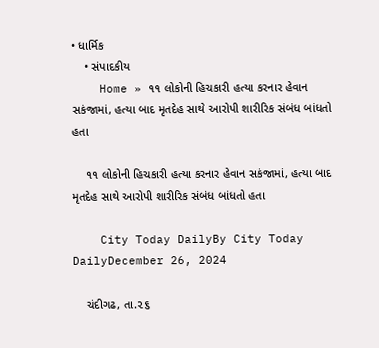• ધાર્મિક
    • સંપાદકીય
    Home » ૧૧ લોકોની હિચકારી હત્યા કરનાર હેવાન સકંજામાં, હત્યા બાદ મૃતદેહ સાથે આરોપી શારીરિક સંબંધ બાંધતો હતા

    ૧૧ લોકોની હિચકારી હત્યા કરનાર હેવાન સકંજામાં, હત્યા બાદ મૃતદેહ સાથે આરોપી શારીરિક સંબંધ બાંધતો હતા

    City Today DailyBy City Today DailyDecember 26, 2024

    ચંદીગઢ, તા.૨૬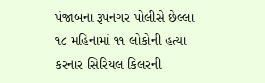પંજાબના રૂપનગર પોલીસે છેલ્લા ૧૮ મહિનામાં ૧૧ લોકોની હત્યા કરનાર સિરિયલ કિલરની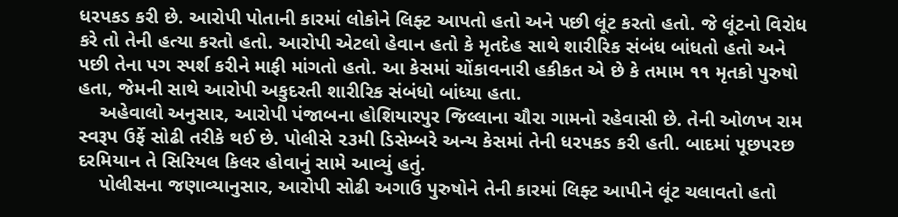ધરપકડ કરી છે. આરોપી પોતાની કારમાં લોકોને લિફ્ટ આપતો હતો અને પછી લૂંટ કરતો હતો. જે લૂંટનો વિરોધ કરે તો તેની હત્યા કરતો હતો. આરોપી એટલો હેવાન હતો કે મૃતદેહ સાથે શારીરિક સંબંધ બાંધતો હતો અને પછી તેના પગ સ્પર્શ કરીને માફી માંગતો હતો. આ કેસમાં ચોંકાવનારી હકીકત એ છે કે તમામ ૧૧ મૃતકો પુરુષો હતા, જેમની સાથે આરોપી અકુદરતી શારીરિક સંબંધો બાંધ્યા હતા.
    અહેવાલો અનુસાર, આરોપી પંજાબના હોશિયારપુર જિલ્લાના ચૌરા ગામનો રહેવાસી છે. તેની ઓળખ રામ સ્વરૂપ ઉર્ફે સોઢી તરીકે થઈ છે. પોલીસે ૨૩મી ડિસેમ્બરે અન્ય કેસમાં તેની ધરપકડ કરી હતી. બાદમાં પૂછપરછ દરમિયાન તે સિરિયલ કિલર હોવાનું સામે આવ્યું હતું.
    પોલીસના જણાવ્યાનુસાર, આરોપી સોઢી અગાઉ પુરુષોને તેની કારમાં લિફ્ટ આપીને લૂંટ ચલાવતો હતો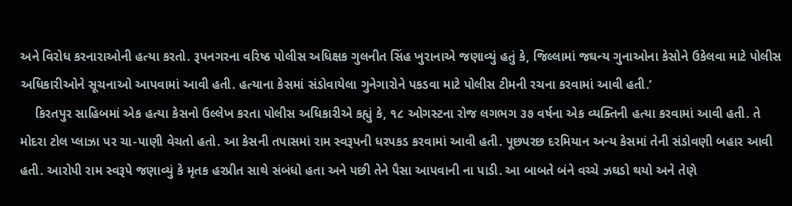અને વિરોધ કરનારાઓની હત્યા કરતો. રૂપનગરના વરિષ્ઠ પોલીસ અધિક્ષક ગુલનીત સિંહ ખુરાનાએ જણાવ્યું હતું કે, જિલ્લામાં જઘન્ય ગુનાઓના કેસોને ઉકેલવા માટે પોલીસ અધિકારીઓને સૂચનાઓ આપવામાં આવી હતી. હત્યાના કેસમાં સંડોવાયેલા ગુનેગારોને પકડવા માટે પોલીસ ટીમની રચના કરવામાં આવી હતી.’
    કિરતપુર સાહિબમાં એક હત્યા કેસનો ઉલ્લેખ કરતા પોલીસ અધિકારીએ કહ્યું કે, ૧૮ ઓગસ્ટના રોજ લગભગ ૩૭ વર્ષના એક વ્યક્તિની હત્યા કરવામાં આવી હતી. તે મોદરા ટોલ પ્લાઝા પર ચા-પાણી વેચતો હતો. આ કેસની તપાસમાં રામ સ્વરૂપની ધરપકડ કરવામાં આવી હતી. પૂછપરછ દરમિયાન અન્ય કેસમાં તેની સંડોવણી બહાર આવી હતી. આરોપી રામ સ્વરૂપે જણાવ્યું કે મૃતક હરપ્રીત સાથે સંબંધો હતા અને પછી તેને પૈસા આપવાની ના પાડી. આ બાબતે બંને વચ્ચે ઝઘડો થયો અને તેણે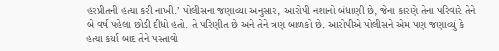હરપ્રીતની હત્યા કરી નાખી.’ પોલીસના જણાવ્યા અનુસાર, આરોપી નશાનો બંધાણી છે, જેના કારણે તેના પરિવારે તેને બે વર્ષ પહેલા છોડી દીધો હતો. તે પરિણીત છે અને તેને ત્રણ બાળકો છે. આરોપીએ પોલીસને એમ પણ જણાવ્યું કે હત્યા કર્યા બાદ તેને પસ્તાવો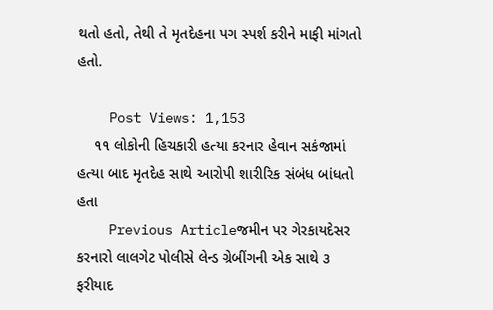થતો હતો, તેથી તે મૃતદેહના પગ સ્પર્શ કરીને માફી માંગતો હતો.

    Post Views: 1,153
    ૧૧ લોકોની હિચકારી હત્યા કરનાર હેવાન સકંજામાં હત્યા બાદ મૃતદેહ સાથે આરોપી શારીરિક સંબંધ બાંધતો હતા
    Previous Articleજમીન પર ગેરકાયદેસર કરનારો લાલગેટ પોલીસે લેન્ડ ગ્રેબીંગની એક સાથે ૩ ફરીયાદ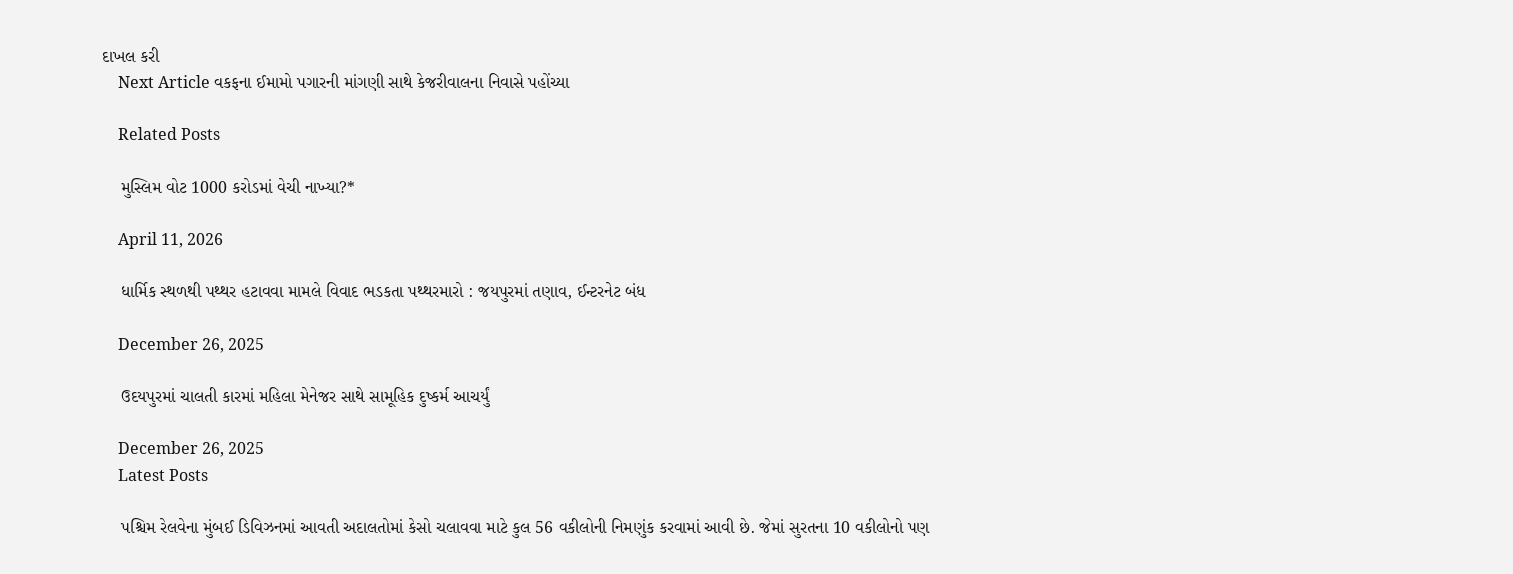દાખલ કરી
    Next Article વકફના ઈમામો પગારની માંગણી સાથે કેજરીવાલના નિવાસે પહોંચ્યા

    Related Posts

    મુસ્લિમ વોટ 1000 કરોડમાં વેચી નાખ્યા?*

    April 11, 2026

    ધાર્મિક સ્થળથી પથ્થર હટાવવા મામલે વિવાદ ભડકતા પથ્થરમારો : જયપુરમાં તણાવ, ઈન્ટરનેટ બંધ

    December 26, 2025

    ઉદયપુરમાં ચાલતી કારમાં મહિલા મેનેજર સાથે સામૂહિક દુષ્કર્મ આચર્યું

    December 26, 2025
    Latest Posts

    પશ્ચિમ રેલવેના મુંબઈ ડિવિઝનમાં આવતી અદાલતોમાં કેસો ચલાવવા માટે કુલ 56 વકીલોની નિમણુંક કરવામાં આવી છે. જેમાં સુરતના 10 વકીલોનો પણ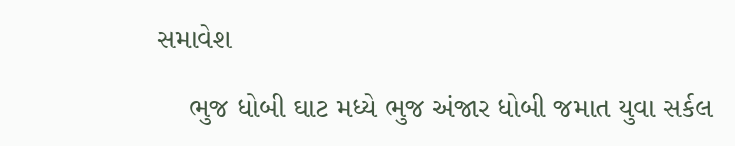સમાવેશ

    ભુજ ધોબી ઘાટ મધ્યે ભુજ અંજાર ધોબી જમાત યુવા સર્કલ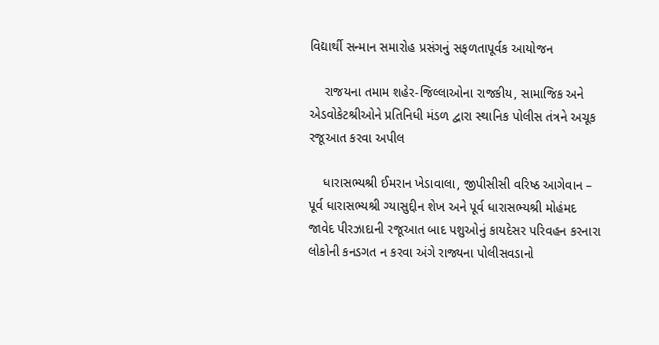વિદ્યાર્થી સન્માન સમારોહ પ્રસંગનું સફળતાપૂર્વક આયોજન

    રાજયના તમામ શહેર-જિલ્લાઓના રાજકીય, સામાજિક અને એડવોકેટશ્રીઓને પ્રતિનિધી મંડળ દ્વારા સ્થાનિક પોલીસ તંત્રને અચૂક રજૂઆત કરવા અપીલ

    ધારાસભ્યશ્રી ઈમરાન ખેડાવાલા, જીપીસીસી વરિષ્ઠ આગેવાન – પૂર્વ ધારાસભ્યશ્રી ગ્યાસુદ્દીન શેખ અને પૂર્વ ધારાસભ્યશ્રી મોહંમદ જાવેદ પીરઝાદાની રજૂઆત બાદ પશુઓનું કાયદેસર પરિવહન કરનારા લોકોની કનડગત ન કરવા અંગે રાજ્યના પોલીસવડાનો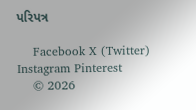પરિપત્ર

    Facebook X (Twitter) Instagram Pinterest
    © 2026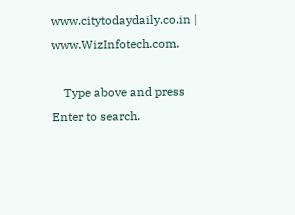www.citytodaydaily.co.in | www.WizInfotech.com.

    Type above and press Enter to search.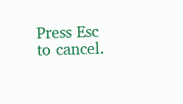Press Esc to cancel.